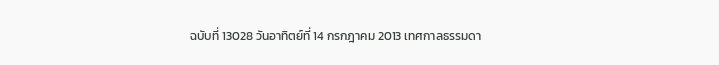ฉบับที่ 13028 วันอาทิตย์ที่ 14 กรกฎาคม 2013 เทศกาลธรรมดา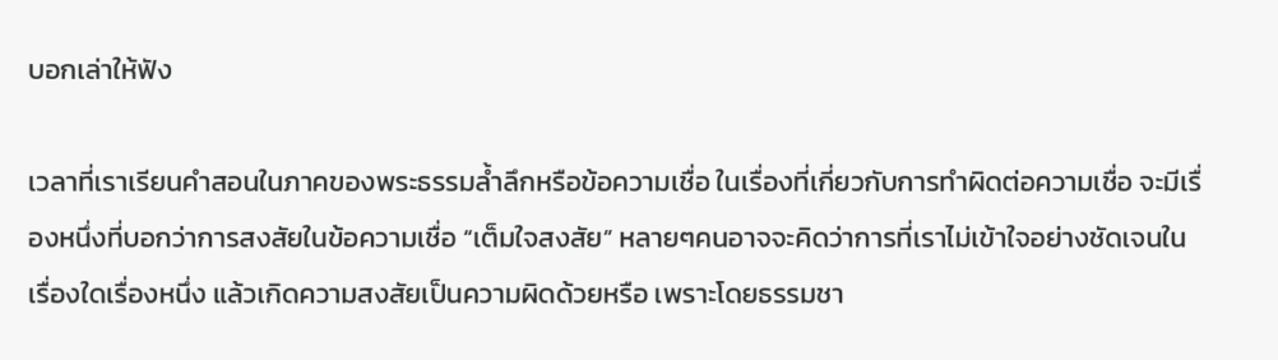บอกเล่าให้ฟัง

เวลาที่เราเรียนคำสอนในภาคของพระธรรมล้ำลึกหรือข้อความเชื่อ ในเรื่องที่เกี่ยวกับการทำผิดต่อความเชื่อ จะมีเรื่องหนึ่งที่บอกว่าการสงสัยในข้อความเชื่อ “เต็มใจสงสัย” หลายๆคนอาจจะคิดว่าการที่เราไม่เข้าใจอย่างชัดเจนในเรื่องใดเรื่องหนึ่ง แล้วเกิดความสงสัยเป็นความผิดด้วยหรือ เพราะโดยธรรมชา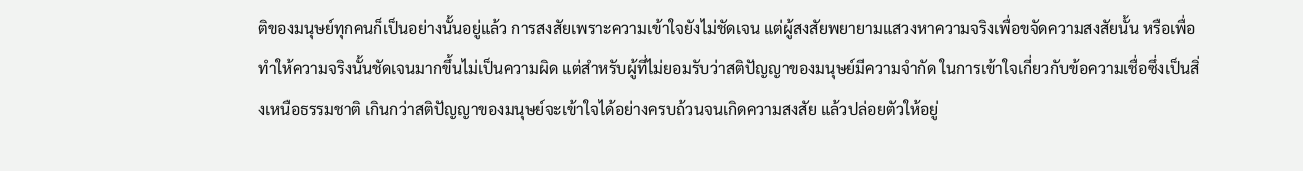ติของมนุษย์ทุกคนก็เป็นอย่างนั้นอยู่แล้ว การสงสัยเพราะความเข้าใจยังไม่ชัดเจน แต่ผู้สงสัยพยายามแสวงหาความจริงเพื่อขจัดความสงสัยนั้น หรือเพื่อทำให้ความจริงนั้นชัดเจนมากขึ้นไม่เป็นความผิด แต่สำหรับผู้ที่ไม่ยอมรับว่าสติปัญญาของมนุษย์มีความจำกัด ในการเข้าใจเกี่ยวกับข้อความเชื่อซึ่งเป็นสิ่งเหนือธรรมชาติ เกินกว่าสติปัญญาของมนุษย์จะเข้าใจได้อย่างครบถ้วนจนเกิดความสงสัย แล้วปล่อยตัวให้อยู่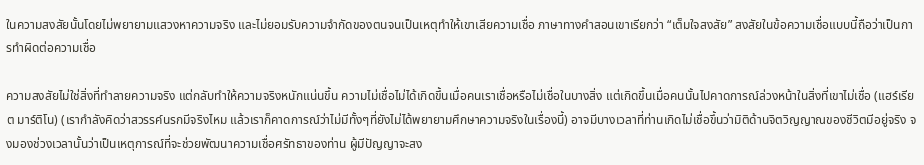ในความสงสัยนั้นโดยไม่พยายามแสวงหาความจริง และไม่ยอมรับความจำกัดของตนจนเป็นเหตุทำให้เขาเสียความเชื่อ ภาษาทางคำสอนเขาเรียกว่า “เต็มใจสงสัย” สงสัยในข้อความเชื่อแบบนี้ถือว่าเป็นการทำผิดต่อความเชื่อ

ความสงสัยไม่ใช่สิ่งที่ทำลายความจริง แต่กลับทำให้ความจริงหนักแน่นขึ้น ความไม่เชื่อไม่ได้เกิดขึ้นเมื่อคนเราเชื่อหรือไม่เชื่อในบางสิ่ง แต่เกิดขึ้นเมื่อคนนั้นไปคาดการณ์ล่วงหน้าในสิ่งที่เขาไม่เชื่อ (แฮร์เรียต มาร์ติโน) (เรากำลังคิดว่าสวรรค์นรกมีจริงไหม แล้วเราก็คาดการณ์ว่าไม่มีทั้งๆที่ยังไม่ได้พยายามศึกษาความจริงในเรื่องนี้) อาจมีบางเวลาที่ท่านเกิดไม่เชื่อขึ้นว่ามิติด้านจิตวิญญาณของชีวิตมีอยู่จริง จงมองช่วงเวลานั้นว่าเป็นเหตุการณ์ที่จะช่วยพัฒนาความเชื่อศรัทธาของท่าน ผู้มีปัญญาจะสง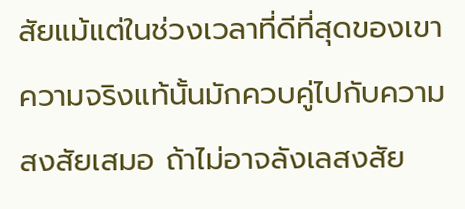สัยแม้แต่ในช่วงเวลาที่ดีที่สุดของเขา ความจริงแท้นั้นมักควบคู่ไปกับความสงสัยเสมอ ถ้าไม่อาจลังเลสงสัย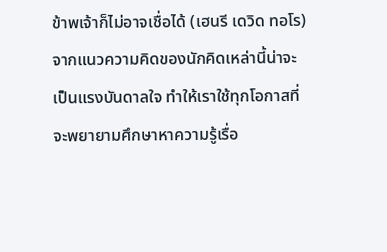ข้าพเจ้าก็ไม่อาจเชื่อได้ (เฮนรี เดวิด ทอโร) จากแนวความคิดของนักคิดเหล่านี้น่าจะเป็นแรงบันดาลใจ ทำให้เราใช้ทุกโอกาสที่จะพยายามศึกษาหาความรู้เรื่อ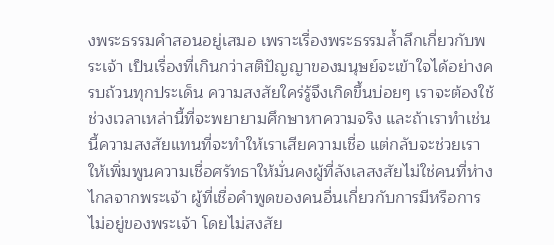งพระธรรมคำสอนอยู่เสมอ เพราะเรื่องพระธรรมล้ำลึกเกี่ยวกับพระเจ้า เป็นเรื่องที่เกินกว่าสติปัญญาของมนุษย์จะเข้าใจได้อย่างครบถ้วนทุกประเด็น ความสงสัยใคร่รู้จึงเกิดขึ้นบ่อยๆ เราจะต้องใช้ช่วงเวลาเหล่านี้ที่จะพยายามศึกษาหาความจริง และถ้าเราทำเช่นนี้ความสงสัยแทนที่จะทำให้เราเสียความเชื่อ แต่กลับจะช่วยเราให้เพิ่มพูนความเชื่อศรัทธาให้มั่นคงผู้ที่ลังเลสงสัยไม่ใช่คนที่ห่างไกลจากพระเจ้า ผู้ที่เชื่อคำพูดของคนอื่นเกี่ยวกับการมีหรือการไม่อยู่ของพระเจ้า โดยไม่สงสัย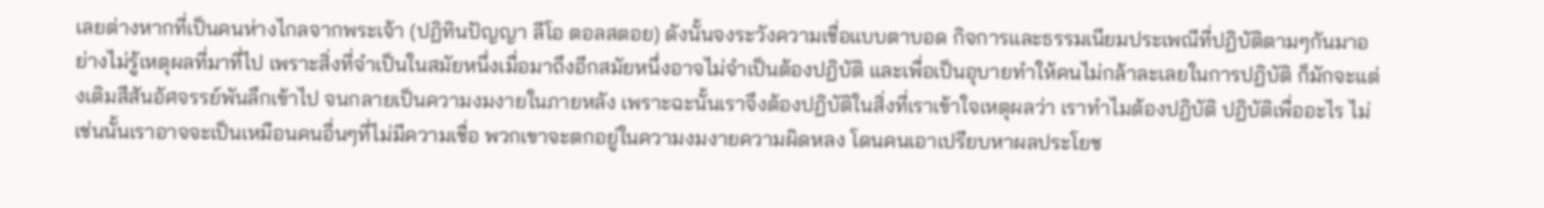เลยต่างหากที่เป็นคนห่างไกลจากพระเจ้า (ปฏิทินปัญญา ลีโอ ตอลสตอย) ดังนั้นจงระวังความเชื่อแบบตาบอด กิจการและธรรมเนียมประเพณีที่ปฏิบัติตามๆกันมาอย่างไม่รู้เหตุผลที่มาที่ไป เพราะสิ่งที่จำเป็นในสมัยหนึ่งเมื่อมาถึงอีกสมัยหนึ่งอาจไม่จำเป็นต้องปฏิบัติ และเพื่อเป็นอุบายทำให้คนไม่กล้าละเลยในการปฏิบัติ ก็มักจะแต่งเติมสีสันอัศจรรย์พันลึกเข้าไป จนกลายเป็นความงมงายในภายหลัง เพราะฉะนั้นเราจึงต้องปฏิบัติในสิ่งที่เราเข้าใจเหตุผลว่า เราทำไมต้องปฏิบัติ ปฏิบัติเพื่ออะไร ไม่เช่นนั้นเราอาจจะเป็นเหมือนคนอื่นๆที่ไม่มีความเชื่อ พวกเขาจะตกอยู่ในความงมงายความผิดหลง โดนคนเอาเปรียบหาผลประโยช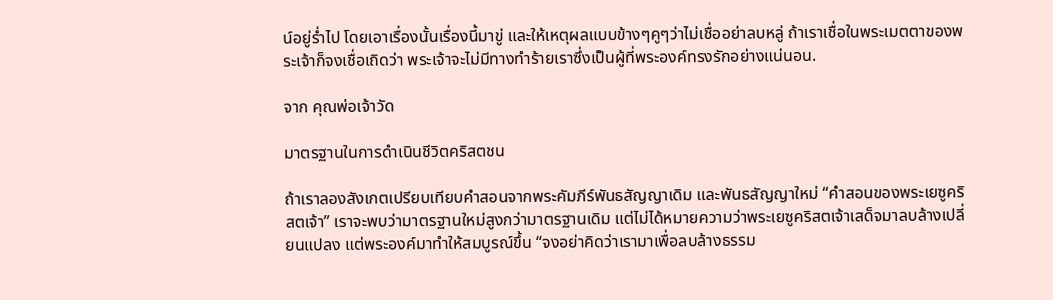น์อยู่ร่ำไป โดยเอาเรื่องนั้นเรื่องนี้มาขู่ และให้เหตุผลแบบข้างๆคูๆว่าไม่เชื่ออย่าลบหลู่ ถ้าเราเชื่อในพระเมตตาของพระเจ้าก็จงเชื่อเถิดว่า พระเจ้าจะไม่มีทางทำร้ายเราซึ่งเป็นผู้ที่พระองค์ทรงรักอย่างแน่นอน.

จาก คุณพ่อเจ้าวัด

มาตรฐานในการดำเนินชีวิตคริสตชน

ถ้าเราลองสังเกตเปรียบเทียบคำสอนจากพระคัมภีร์พันธสัญญาเดิม และพันธสัญญาใหม่ “คำสอนของพระเยซูคริสตเจ้า” เราจะพบว่ามาตรฐานใหม่สูงกว่ามาตรฐานเดิม แต่ไม่ได้หมายความว่าพระเยซูคริสตเจ้าเสด็จมาลบล้างเปลี่ยนแปลง แต่พระองค์มาทำให้สมบูรณ์ขึ้น “จงอย่าคิดว่าเรามาเพื่อลบล้างธรรม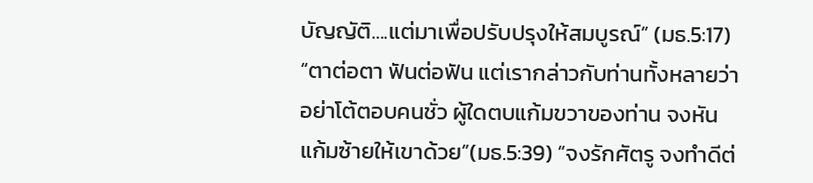บัญญัติ….แต่มาเพื่อปรับปรุงให้สมบูรณ์” (มธ.5:17) “ตาต่อตา ฟันต่อฟัน แต่เรากล่าวกับท่านทั้งหลายว่า อย่าโต้ตอบคนชั่ว ผู้ใดตบแก้มขวาของท่าน จงหันแก้มซ้ายให้เขาด้วย”(มธ.5:39) “จงรักศัตรู จงทำดีต่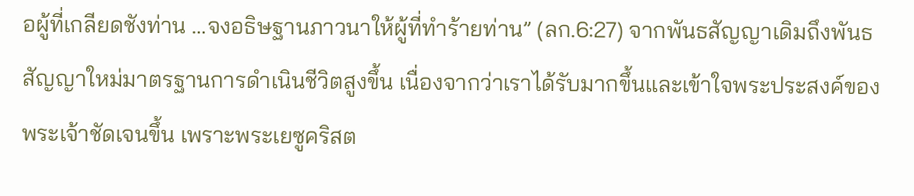อผู้ที่เกลียดชังท่าน …จงอธิษฐานภาวนาให้ผู้ที่ทำร้ายท่าน” (ลก.6:27) จากพันธสัญญาเดิมถึงพันธสัญญาใหม่มาตรฐานการดำเนินชีวิตสูงขึ้น เนื่องจากว่าเราได้รับมากขึ้นและเข้าใจพระประสงค์ของพระเจ้าชัดเจนขึ้น เพราะพระเยซูคริสต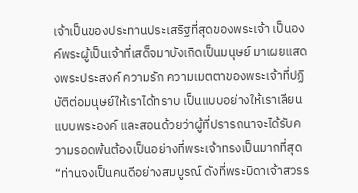เจ้าเป็นของประทานประเสริฐที่สุดของพระเจ้า เป็นองค์พระผู้เป็นเจ้าที่เสด็จมาบังเกิดเป็นมนุษย์ มาเผยแสดงพระประสงค์ ความรัก ความเมตตาของพระเจ้าที่ปฏิบัติต่อมนุษย์ให้เราได้ทราบ เป็นแบบอย่างให้เราเลียนแบบพระองค์ และสอนด้วยว่าผู้ที่ปรารถนาจะได้รับความรอดพ้นต้องเป็นอย่างที่พระเจ้าทรงเป็นมากที่สุด “ท่านจงเป็นคนดีอย่างสมบูรณ์ ดังที่พระบิดาเจ้าสวรร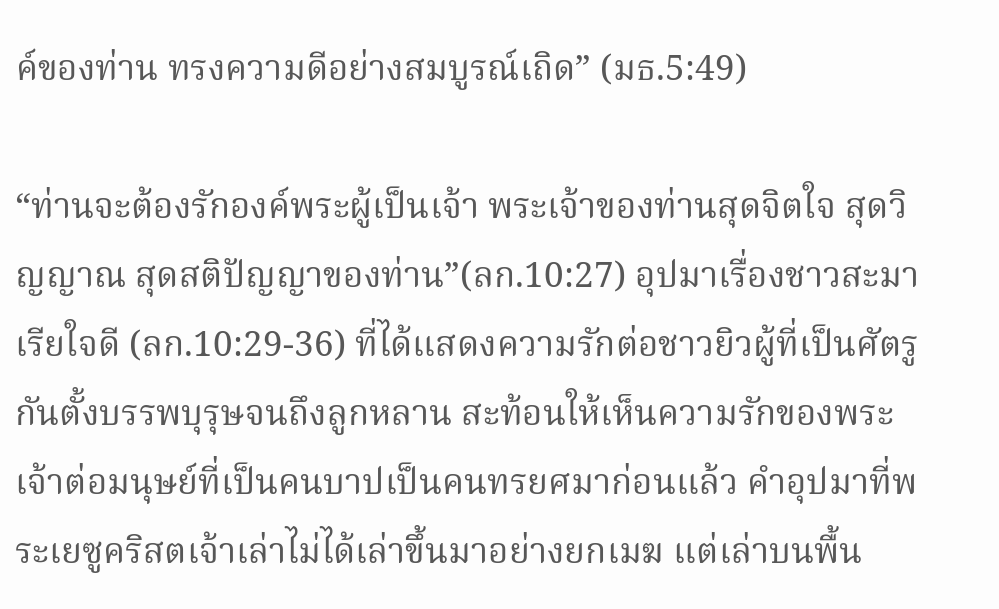ค์ของท่าน ทรงความดีอย่างสมบูรณ์เถิด” (มธ.5:49)

“ท่านจะต้องรักองค์พระผู้เป็นเจ้า พระเจ้าของท่านสุดจิตใจ สุดวิญญาณ สุดสติปัญญาของท่าน”(ลก.10:27) อุปมาเรื่องชาวสะมาเรียใจดี (ลก.10:29-36) ที่ได้แสดงความรักต่อชาวยิวผู้ที่เป็นศัตรูกันตั้งบรรพบุรุษจนถึงลูกหลาน สะท้อนให้เห็นความรักของพระเจ้าต่อมนุษย์ที่เป็นคนบาปเป็นคนทรยศมาก่อนแล้ว คำอุปมาที่พระเยซูคริสตเจ้าเล่าไม่ได้เล่าขึ้นมาอย่างยกเมฆ แต่เล่าบนพื้น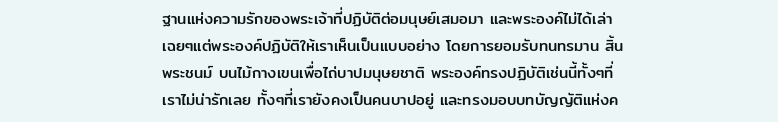ฐานแห่งความรักของพระเจ้าที่ปฏิบัติต่อมนุษย์เสมอมา และพระองค์ไม่ได้เล่าเฉยๆแต่พระองค์ปฏิบัติให้เราเห็นเป็นแบบอย่าง โดยการยอมรับทนทรมาน สิ้นพระชนม์ บนไม้กางเขนเพื่อไถ่บาปมนุษยชาติ พระองค์ทรงปฏิบัติเช่นนี้ทั้งๆที่เราไม่น่ารักเลย ทั้งๆที่เรายังคงเป็นคนบาปอยู่ และทรงมอบบทบัญญัติแห่งค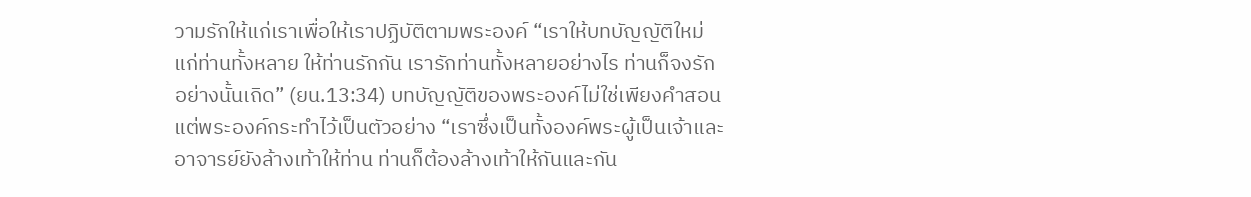วามรักให้แก่เราเพื่อให้เราปฏิบัติตามพระองค์ “เราให้บทบัญญัติใหม่แก่ท่านทั้งหลาย ให้ท่านรักกัน เรารักท่านทั้งหลายอย่างไร ท่านก็จงรักอย่างนั้นเถิด” (ยน.13:34) บทบัญญัติของพระองค์ไม่ใช่เพียงคำสอนแต่พระองค์กระทำไว้เป็นตัวอย่าง “เราซึ่งเป็นทั้งองค์พระผู้เป็นเจ้าและอาจารย์ยังล้างเท้าให้ท่าน ท่านก็ต้องล้างเท้าให้กันและกัน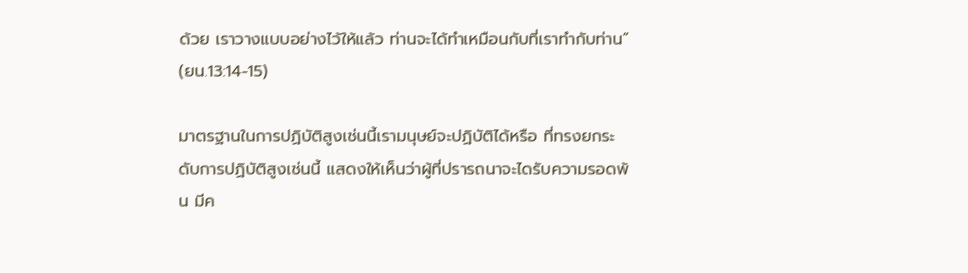ด้วย เราวางแบบอย่างไว้ให้แล้ว ท่านจะได้ทำเหมือนกับที่เราทำกับท่าน” (ยน.13:14-15)

มาตรฐานในการปฏิบัติสูงเช่นนี้เรามนุษย์จะปฏิบัติได้หรือ ที่ทรงยกระดับการปฏิบัติสูงเช่นนี้ แสดงให้เห็นว่าผู้ที่ปรารถนาจะไดรับความรอดพ้น มีค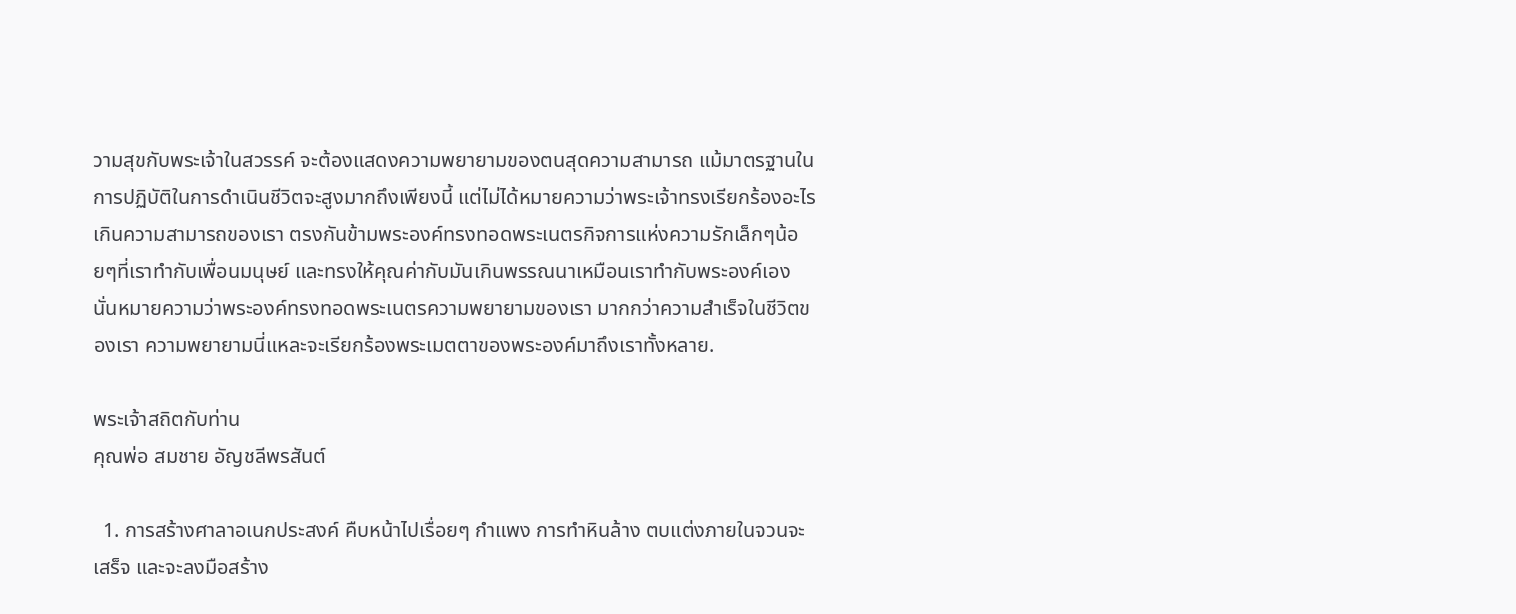วามสุขกับพระเจ้าในสวรรค์ จะต้องแสดงความพยายามของตนสุดความสามารถ แม้มาตรฐานในการปฏิบัติในการดำเนินชีวิตจะสูงมากถึงเพียงนี้ แต่ไม่ได้หมายความว่าพระเจ้าทรงเรียกร้องอะไรเกินความสามารถของเรา ตรงกันข้ามพระองค์ทรงทอดพระเนตรกิจการแห่งความรักเล็กๆน้อยๆที่เราทำกับเพื่อนมนุษย์ และทรงให้คุณค่ากับมันเกินพรรณนาเหมือนเราทำกับพระองค์เอง นั่นหมายความว่าพระองค์ทรงทอดพระเนตรความพยายามของเรา มากกว่าความสำเร็จในชีวิตของเรา ความพยายามนี่แหละจะเรียกร้องพระเมตตาของพระองค์มาถึงเราทั้งหลาย.

พระเจ้าสถิตกับท่าน
คุณพ่อ สมชาย อัญชลีพรสันต์

  1. การสร้างศาลาอเนกประสงค์ คืบหน้าไปเรื่อยๆ กำแพง การทำหินล้าง ตบแต่งภายในจวนจะเสร็จ และจะลงมือสร้าง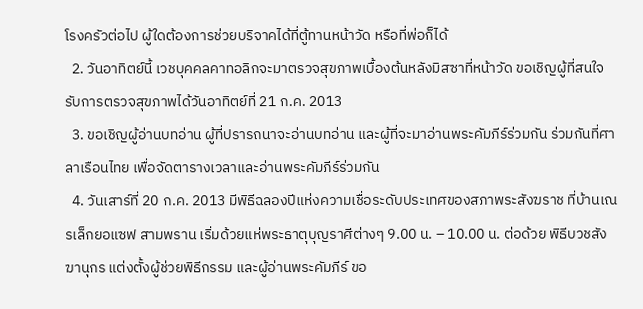โรงครัวต่อไป ผู้ใดต้องการช่วยบริจาคได้ที่ตู้ทานหน้าวัด หรือที่พ่อก็ได้
  2. วันอาทิตย์นี้ เวชบุคคลคาทอลิกจะมาตรวจสุขภาพเบื้องต้นหลังมิสซาที่หน้าวัด ขอเชิญผู้ที่สนใจรับการตรวจสุขภาพได้วันอาทิตย์ที่ 21 ก.ค. 2013
  3. ขอเชิญผู้อ่านบทอ่าน ผู้ที่ปรารถนาจะอ่านบทอ่าน และผู้ที่จะมาอ่านพระคัมภีร์ร่วมกัน ร่วมกันที่ศาลาเรือนไทย เพื่อจัดตารางเวลาและอ่านพระคัมภีร์ร่วมกัน
  4. วันเสาร์ที่ 20 ก.ค. 2013 มีพิธีฉลองปีแห่งความเชื่อระดับประเทศของสภาพระสังฆราช ที่บ้านเณรเล็กยอแซฟ สามพราน เริ่มด้วยแห่พระธาตุบุญราศีต่างๆ 9.00 น. – 10.00 น. ต่อด้วย พิธีบวชสังฆานุกร แต่งตั้งผู้ช่วยพิธีกรรม และผู้อ่านพระคัมภีร์ ขอ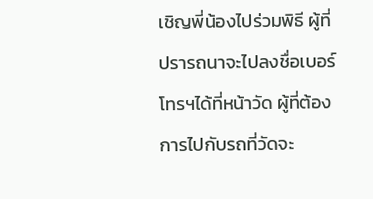เชิญพี่น้องไปร่วมพิธี ผู้ที่ปรารถนาจะไปลงชื่อเบอร์โทรฯได้ที่หน้าวัด ผู้ที่ต้องการไปกับรถที่วัดจะ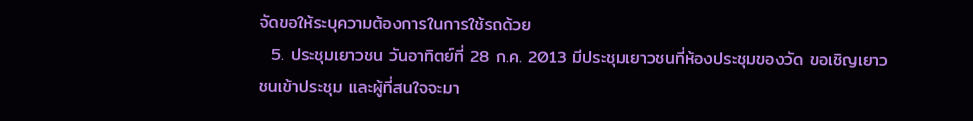จัดขอให้ระบุความต้องการในการใช้รถด้วย
  5. ประชุมเยาวชน วันอาทิตย์ที่ 28 ก.ค. 2013 มีประชุมเยาวชนที่ห้องประชุมของวัด ขอเชิญเยาวชนเข้าประชุม และผู้ที่สนใจจะมา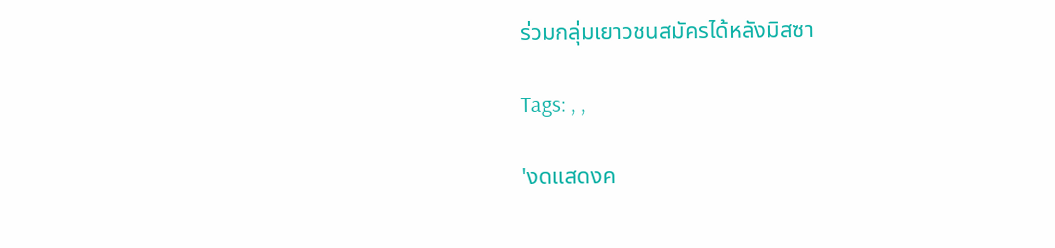ร่วมกลุ่มเยาวชนสมัครได้หลังมิสซา

Tags: , ,

'งดแสดงค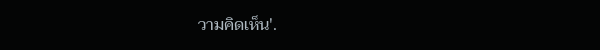วามคิดเห็น'.